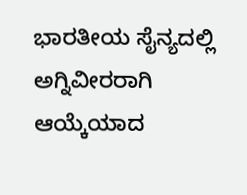ಭಾರತೀಯ ಸೈನ್ಯದಲ್ಲಿ ಅಗ್ನಿವೀರರಾಗಿ ಆಯ್ಕೆಯಾದ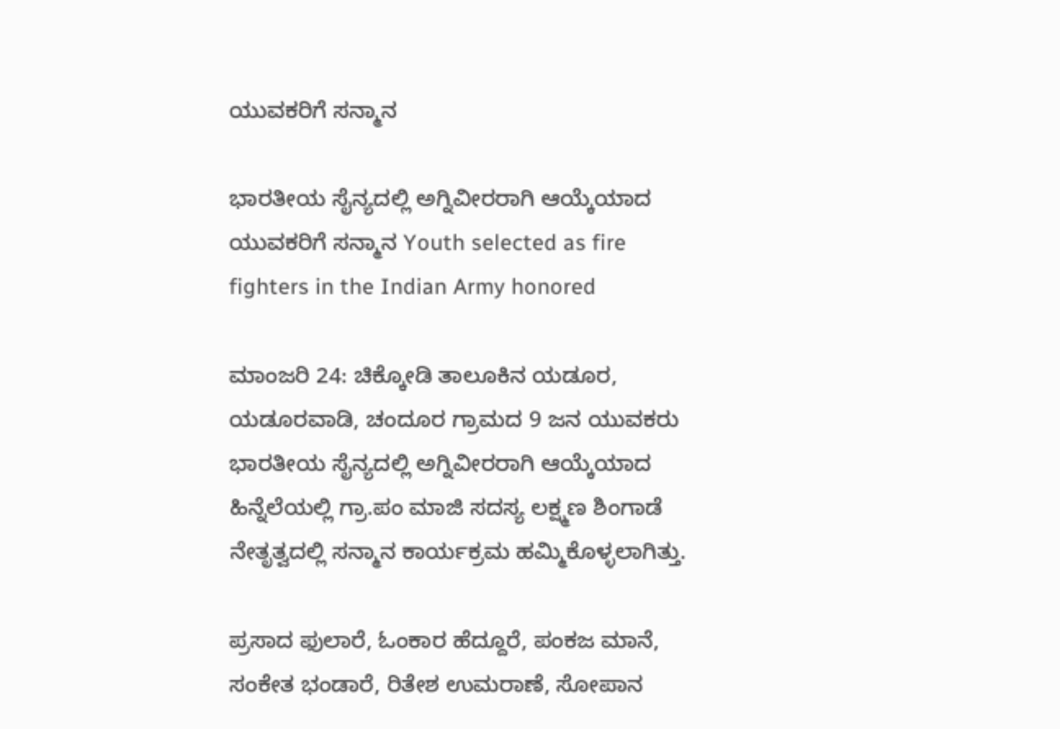ಯುವಕರಿಗೆ ಸನ್ಮಾನ

ಭಾರತೀಯ ಸೈನ್ಯದಲ್ಲಿ ಅಗ್ನಿವೀರರಾಗಿ ಆಯ್ಕೆಯಾದ ಯುವಕರಿಗೆ ಸನ್ಮಾನ Youth selected as fire fighters in the Indian Army honored

ಮಾಂಜರಿ 24: ಚಿಕ್ಕೋಡಿ ತಾಲೂಕಿನ ಯಡೂರ, ಯಡೂರವಾಡಿ, ಚಂದೂರ ಗ್ರಾಮದ 9 ಜನ ಯುವಕರು ಭಾರತೀಯ ಸೈನ್ಯದಲ್ಲಿ ಅಗ್ನಿವೀರರಾಗಿ ಆಯ್ಕೆಯಾದ ಹಿನ್ನೆಲೆಯಲ್ಲಿ ಗ್ರಾ.ಪಂ ಮಾಜಿ ಸದಸ್ಯ ಲಕ್ಷ್ಮಣ ಶಿಂಗಾಡೆ ನೇತೃತ್ವದಲ್ಲಿ ಸನ್ಮಾನ ಕಾರ್ಯಕ್ರಮ ಹಮ್ಮಿಕೊಳ್ಳಲಾಗಿತ್ತು.

ಪ್ರಸಾದ ಫುಲಾರೆ, ಓಂಕಾರ ಹೆದ್ದೂರೆ, ಪಂಕಜ ಮಾನೆ, ಸಂಕೇತ ಭಂಡಾರೆ, ರಿತೇಶ ಉಮರಾಣೆ, ಸೋಪಾನ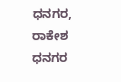ಧನಗರ, ರಾಕೇಶ ಧನಗರ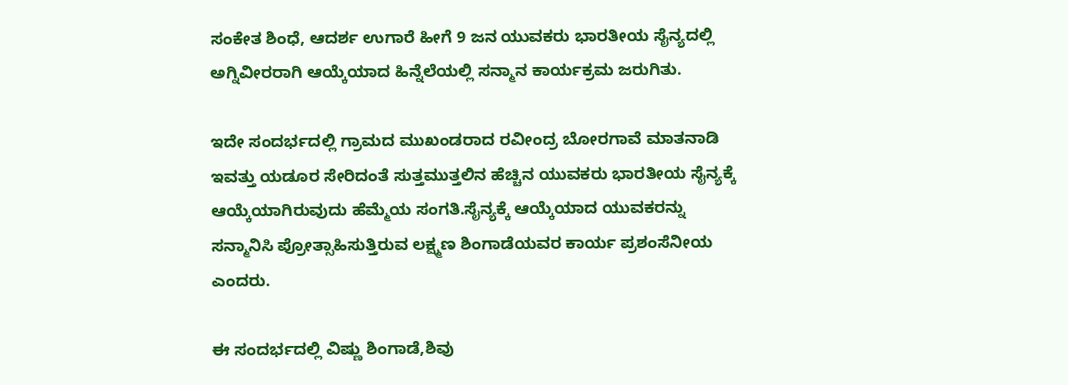ಸಂಕೇತ ಶಿಂಧೆ, ಆದರ್ಶ ಉಗಾರೆ ಹೀಗೆ 9 ಜನ ಯುವಕರು ಭಾರತೀಯ ಸೈನ್ಯದಲ್ಲಿ ಅಗ್ನಿವೀರರಾಗಿ ಆಯ್ಕೆಯಾದ ಹಿನ್ನೆಲೆಯಲ್ಲಿ ಸನ್ಮಾನ ಕಾರ್ಯಕ್ರಮ ಜರುಗಿತು.

ಇದೇ ಸಂದರ್ಭದಲ್ಲಿ ಗ್ರಾಮದ ಮುಖಂಡರಾದ ರವೀಂದ್ರ ಬೋರಗಾವೆ ಮಾತನಾಡಿ ಇವತ್ತು ಯಡೂರ ಸೇರಿದಂತೆ ಸುತ್ತಮುತ್ತಲಿನ ಹೆಚ್ಚಿನ ಯುವಕರು ಭಾರತೀಯ ಸೈನ್ಯಕ್ಕೆ ಆಯ್ಕೆಯಾಗಿರುವುದು ಹೆಮ್ಮೆಯ ಸಂಗತಿ.ಸೈನ್ಯಕ್ಕೆ ಆಯ್ಕೆಯಾದ ಯುವಕರನ್ನು ಸನ್ಮಾನಿಸಿ ಪ್ರೋತ್ಸಾಹಿಸುತ್ತಿರುವ ಲಕ್ಷ್ಮಣ ಶಿಂಗಾಡೆಯವರ ಕಾರ್ಯ ಪ್ರಶಂಸೆನೀಯ ಎಂದರು.

ಈ ಸಂದರ್ಭದಲ್ಲಿ ವಿಷ್ಣು ಶಿಂಗಾಡೆ,ಶಿವು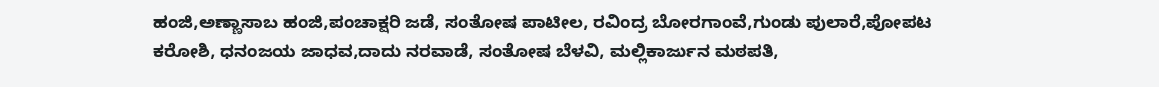ಹಂಜಿ,ಅಣ್ಣಾಸಾಬ ಹಂಜಿ,ಪಂಚಾಕ್ಷರಿ ಜಡೆ, ಸಂತೋಷ ಪಾಟೀಲ, ರವಿಂದ್ರ ಬೋರಗಾಂವೆ,ಗುಂಡು ಪುಲಾರೆ,ಪೋಪಟ ಕರೋಶಿ, ಧನಂಜಯ ಜಾಧವ,ದಾದು ನರವಾಡೆ, ಸಂತೋಷ ಬೆಳವಿ, ಮಲ್ಲಿಕಾರ್ಜುನ ಮಠಪತಿ,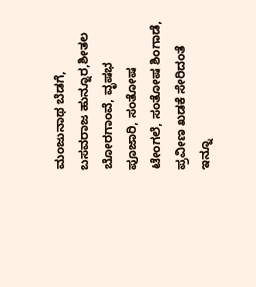ಮಂಜುನಾಥ ಬೆಡಗೆ, ಬಸವರಾಜ ಹುನ್ನೂರ,ಶೀತಲ ಬೋರಗಾಂವೆ, ವೃಷಭ ಪೂಜಾರಿ, ಸಂತೋಷ ಟೇಂಗಲೆ, ಸಂತೋಷ ಶಿಂಗಾಡೆ, ಪ್ರವೀಣ ಖಡಕೆ ಸೇರಿದಂತೆ ಇನ್ನೂ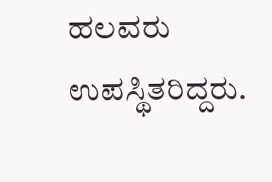ಹಲವರು ಉಪಸ್ಥಿತರಿದ್ದರು.